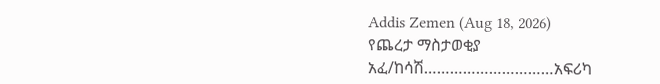Addis Zemen (Aug 18, 2026)
የጨረታ ማስታወቂያ
አፈ/ከሳሽ…………………………አፍሪካ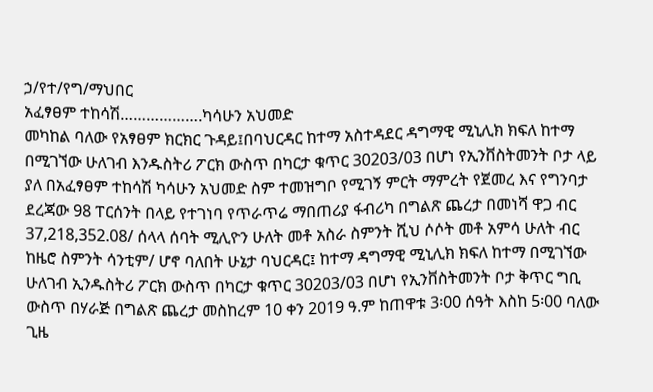ኃ/የተ/የግ/ማህበር
አፈፃፀም ተከሳሽ……………….ካሳሁን አህመድ
መካከል ባለው የአፃፀም ክርክር ጉዳይ፤በባህርዳር ከተማ አስተዳደር ዳግማዊ ሚኒሊክ ክፍለ ከተማ በሚገኘው ሁለገብ እንዱስትሪ ፖርክ ውስጥ በካርታ ቁጥር 30203/03 በሆነ የኢንቨስትመንት ቦታ ላይ ያለ በአፈፃፀም ተከሳሽ ካሳሁን አህመድ ስም ተመዝግቦ የሚገኝ ምርት ማምረት የጀመረ እና የግንባታ ደረጃው 98 ፐርሰንት በላይ የተገነባ የጥራጥሬ ማበጠሪያ ፋብሪካ በግልጽ ጨረታ በመነሻ ዋጋ ብር 37,218,352.08/ ሰላላ ሰባት ሚሊዮን ሁለት መቶ አስራ ስምንት ሺህ ሶሶት መቶ አምሳ ሁለት ብር ከዜሮ ስምንት ሳንቲም/ ሆኖ ባለበት ሁኔታ ባህርዳር፤ ከተማ ዳግማዊ ሚኒሊክ ክፍለ ከተማ በሚገኘው ሁለገብ ኢንዱስትሪ ፖርክ ውስጥ በካርታ ቁጥር 30203/03 በሆነ የኢንቨስትመንት ቦታ ቅጥር ግቢ ውስጥ በሃራጅ በግልጽ ጨረታ መስከረም 10 ቀን 2019 ዓ.ም ከጠዋቱ 3፡00 ሰዓት እስከ 5፡00 ባለው ጊዜ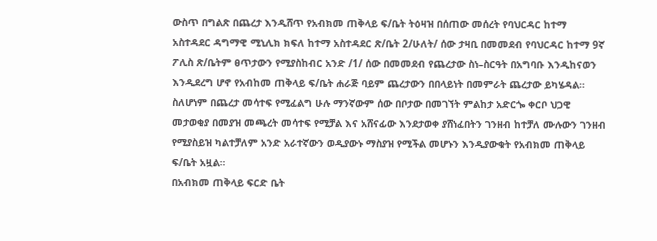ውስጥ በግልጽ በጨረታ እንዲሸጥ የአብክመ ጠቅላይ ፍ/ቤት ትዕዛዝ በሰጠው መሰረት የባህርዳር ከተማ አስተዳደር ዳግማዊ ሚኒሊክ ክፍለ ከተማ አስተዳደር ጽ/ቤት 2/ሁለት/ ሰው ታዛቢ በመመደብ የባህርዳር ከተማ 9ኛ ፖሊስ ጽ/ቤትም ፀጥታውን የሚያስከብር አንድ /1/ ሰው በመመደብ የጨረታው ስነ–ስርዓት በአግባቡ እንዲከናወን እንዲደረግ ሆኖ የአብከመ ጠቅላይ ፍ/ቤት ሐራጅ ባይም ጨረታውን በበላይነት በመምራት ጨረታው ይካሄዳል።
ስለሆነም በጨረታ መሳተፍ የሚፈልግ ሁሉ ማንኛውም ሰው በቦታው በመገኘት ምልከታ አድርጐ ቀርቦ ህጋዊ መታወቂያ በመያዝ መጫረት መሳተፍ የሚቻል እና አሸናፊው እንደታወቀ ያሸነፈበትን ገንዘብ ከተቻለ ሙሉውን ገንዘብ የሚያስይዝ ካልተቻለም አንድ አራተኛውን ወዲያውኑ ማስያዝ የሚችል መሆኑን እንዲያውቁት የአብክመ ጠቅላይ ፍ/ቤት አዟል።
በአብክመ ጠቅላይ ፍርድ ቤት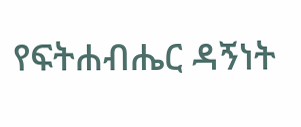የፍትሐብሔር ዳኝነት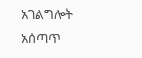አገልግሎት አሰጣጥ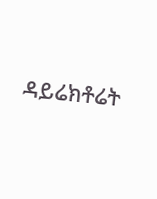ዳይሬክቶሬት